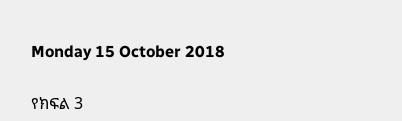Monday 15 October 2018

የክፍል 3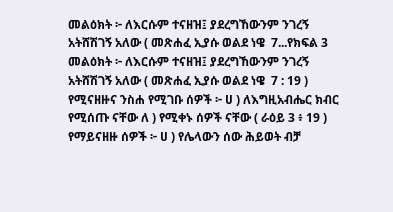መልዕክት ፦ ለእርሱም ተናዘዝ፤ ያደረግኸውንም ንገረኝ አትሸሽገኝ አለው ( መጽሐፈ ኢያሱ ወልደ ነዌ  7...የክፍል 3 መልዕክት ፦ ለእርሱም ተናዘዝ፤ ያደረግኸውንም ንገረኝ አትሸሽገኝ አለው ( መጽሐፈ ኢያሱ ወልደ ነዌ  7 : 19 ) የሚናዘዙና ንስሐ የሚገቡ ሰዎች ፦ ሀ ) ለእግዚአብሔር ክብር የሚሰጡ ናቸው ለ ) የሚቀኑ ሰዎች ናቸው ( ራዕይ 3 ፥ 19 ) የማይናዘዙ ሰዎች ፦ ሀ ) የሌላውን ሰው ሕይወት ብቻ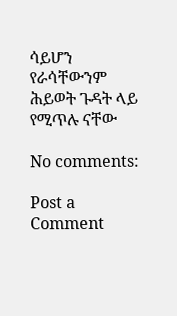ሳይሆን የራሳቸውንም ሕይወት ጉዳት ላይ የሚጥሉ ናቸው

No comments:

Post a Comment